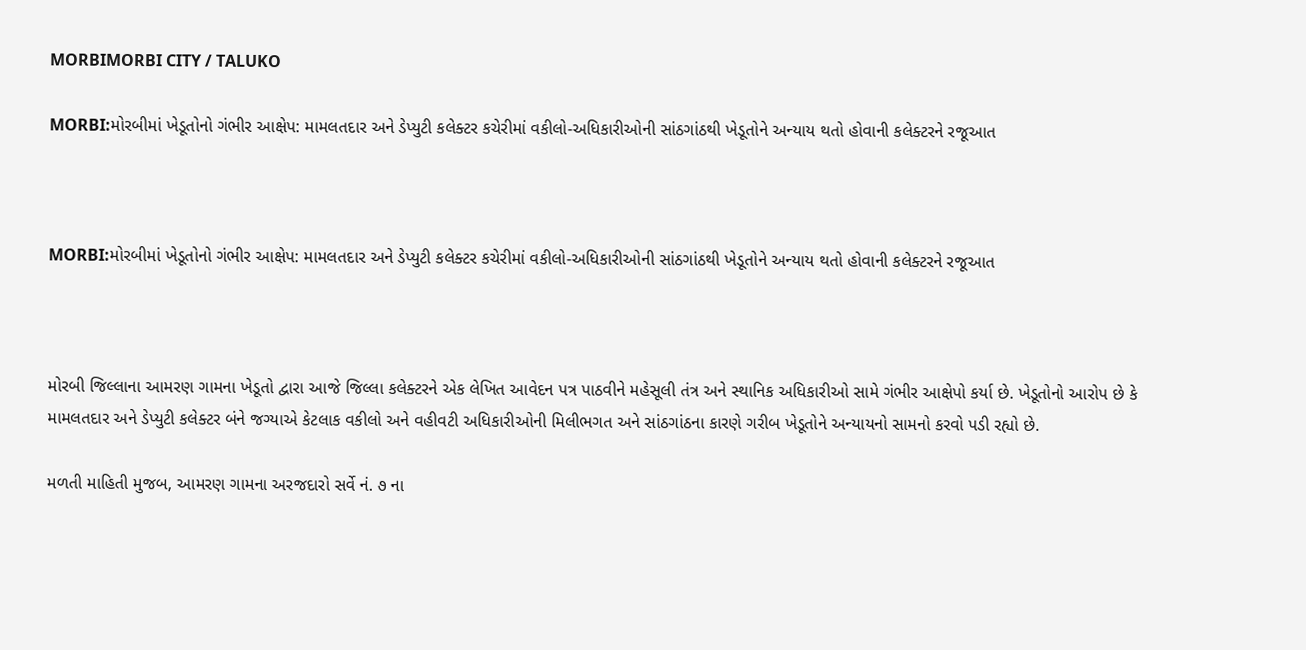MORBIMORBI CITY / TALUKO

MORBI:મોરબીમાં ખેડૂતોનો ગંભીર આક્ષેપ: મામલતદાર અને ડેપ્યુટી કલેક્ટર કચેરીમાં વકીલો-અધિકારીઓની સાંઠગાંઠથી ખેડૂતોને અન્યાય થતો હોવાની કલેક્ટરને રજૂઆત



MORBI:મોરબીમાં ખેડૂતોનો ગંભીર આક્ષેપ: મામલતદાર અને ડેપ્યુટી કલેક્ટર કચેરીમાં વકીલો-અધિકારીઓની સાંઠગાંઠથી ખેડૂતોને અન્યાય થતો હોવાની કલેક્ટરને રજૂઆત



મોરબી જિલ્લાના આમરણ ગામના ખેડૂતો દ્વારા આજે જિલ્લા કલેક્ટરને એક લેખિત આવેદન પત્ર પાઠવીને મહેસૂલી તંત્ર અને સ્થાનિક અધિકારીઓ સામે ગંભીર આક્ષેપો કર્યા છે. ખેડૂતોનો આરોપ છે કે મામલતદાર અને ડેપ્યુટી કલેક્ટર બંને જગ્યાએ કેટલાક વકીલો અને વહીવટી અધિકારીઓની મિલીભગત અને સાંઠગાંઠના કારણે ગરીબ ખેડૂતોને અન્યાયનો સામનો કરવો પડી રહ્યો છે.

મળતી માહિતી મુજબ, આમરણ ગામના અરજદારો સર્વે નં. ૭ ના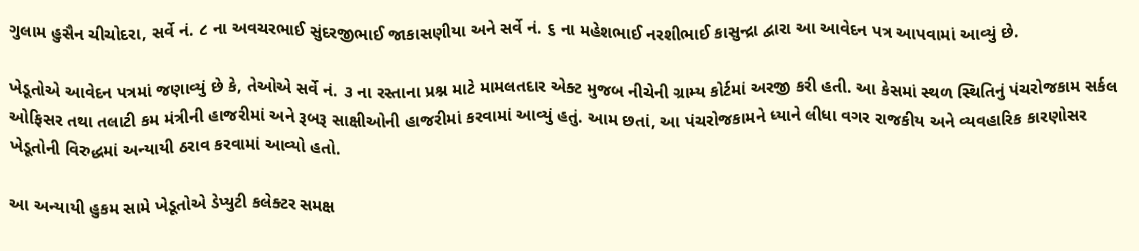ગુલામ હુસૈન ચીચોદરા, સર્વે નં. ૮ ના અવચરભાઈ સુંદરજીભાઈ જાકાસણીયા અને સર્વે નં. ૬ ના મહેશભાઈ નરશીભાઈ કાસુન્દ્રા દ્વારા આ આવેદન પત્ર આપવામાં આવ્યું છે.

ખેડૂતોએ આવેદન પત્રમાં જણાવ્યું છે કે, તેઓએ સર્વે નં. ૩ ના રસ્તાના પ્રશ્ન માટે મામલતદાર એક્ટ મુજબ નીચેની ગ્રામ્ય કોર્ટમાં અરજી કરી હતી. આ કેસમાં સ્થળ સ્થિતિનું પંચરોજકામ સર્કલ ઓફિસર તથા તલાટી કમ મંત્રીની હાજરીમાં અને રૂબરૂ સાક્ષીઓની હાજરીમાં કરવામાં આવ્યું હતું. આમ છતાં, આ પંચરોજકામને ધ્યાને લીધા વગર રાજકીય અને વ્યવહારિક કારણોસર ખેડૂતોની વિરુદ્ધમાં અન્યાયી ઠરાવ કરવામાં આવ્યો હતો.

આ અન્યાયી હુકમ સામે ખેડૂતોએ ડેપ્યુટી કલેક્ટર સમક્ષ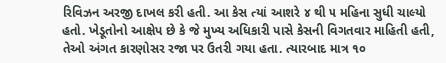રિવિઝન અરજી દાખલ કરી હતી. આ કેસ ત્યાં આશરે ૪ થી ૫ મહિના સુધી ચાલ્યો હતો. ખેડૂતોનો આક્ષેપ છે કે જે મુખ્ય અધિકારી પાસે કેસની વિગતવાર માહિતી હતી, તેઓ અંગત કારણોસર રજા પર ઉતરી ગયા હતા. ત્યારબાદ માત્ર ૧૦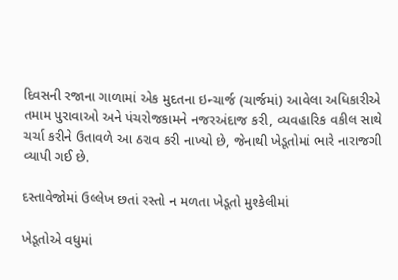દિવસની રજાના ગાળામાં એક મુદતના ઇન્ચાર્જ (ચાર્જમાં) આવેલા અધિકારીએ તમામ પુરાવાઓ અને પંચરોજકામને નજરઅંદાજ કરી, વ્યવહારિક વકીલ સાથે ચર્ચા કરીને ઉતાવળે આ ઠરાવ કરી નાખ્યો છે, જેનાથી ખેડૂતોમાં ભારે નારાજગી વ્યાપી ગઈ છે.

દસ્તાવેજોમાં ઉલ્લેખ છતાં રસ્તો ન મળતા ખેડૂતો મુશ્કેલીમાં

ખેડૂતોએ વધુમાં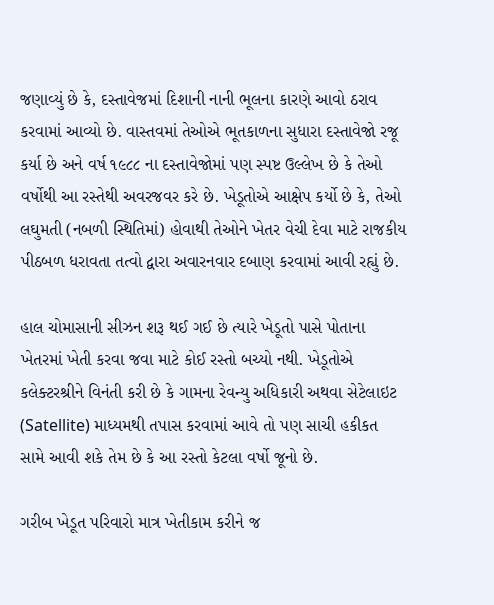જણાવ્યું છે કે, દસ્તાવેજમાં દિશાની નાની ભૂલના કારણે આવો ઠરાવ કરવામાં આવ્યો છે. વાસ્તવમાં તેઓએ ભૂતકાળના સુધારા દસ્તાવેજો રજૂ કર્યા છે અને વર્ષ ૧૯૮૮ ના દસ્તાવેજોમાં પણ સ્પષ્ટ ઉલ્લેખ છે કે તેઓ વર્ષોથી આ રસ્તેથી અવરજવર કરે છે. ખેડૂતોએ આક્ષેપ કર્યો છે કે, તેઓ લઘુમતી (નબળી સ્થિતિમાં) હોવાથી તેઓને ખેતર વેચી દેવા માટે રાજકીય પીઠબળ ધરાવતા તત્વો દ્વારા અવારનવાર દબાણ કરવામાં આવી રહ્યું છે.

હાલ ચોમાસાની સીઝન શરૂ થઈ ગઈ છે ત્યારે ખેડૂતો પાસે પોતાના ખેતરમાં ખેતી કરવા જવા માટે કોઈ રસ્તો બચ્યો નથી. ખેડૂતોએ કલેક્ટરશ્રીને વિનંતી કરી છે કે ગામના રેવન્યુ અધિકારી અથવા સેટેલાઇટ (Satellite) માધ્યમથી તપાસ કરવામાં આવે તો પણ સાચી હકીકત સામે આવી શકે તેમ છે કે આ રસ્તો કેટલા વર્ષો જૂનો છે.

ગરીબ ખેડૂત પરિવારો માત્ર ખેતીકામ કરીને જ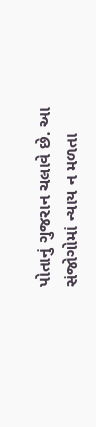પોતાનું ગુજરાન ચલાવે છે. આ સંજોગોમાં ન્યાય ન મળતા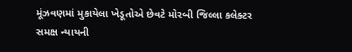મૂંઝવણમાં મુકાયેલા ખેડૂતોએ છેવટે મોરબી જિલ્લા કલેક્ટર સમક્ષ ન્યાયની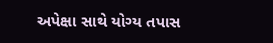અપેક્ષા સાથે યોગ્ય તપાસ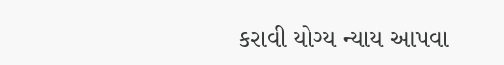કરાવી યોગ્ય ન્યાય આપવા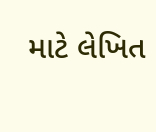માટે લેખિત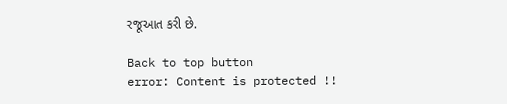રજૂઆત કરી છે.

Back to top button
error: Content is protected !!